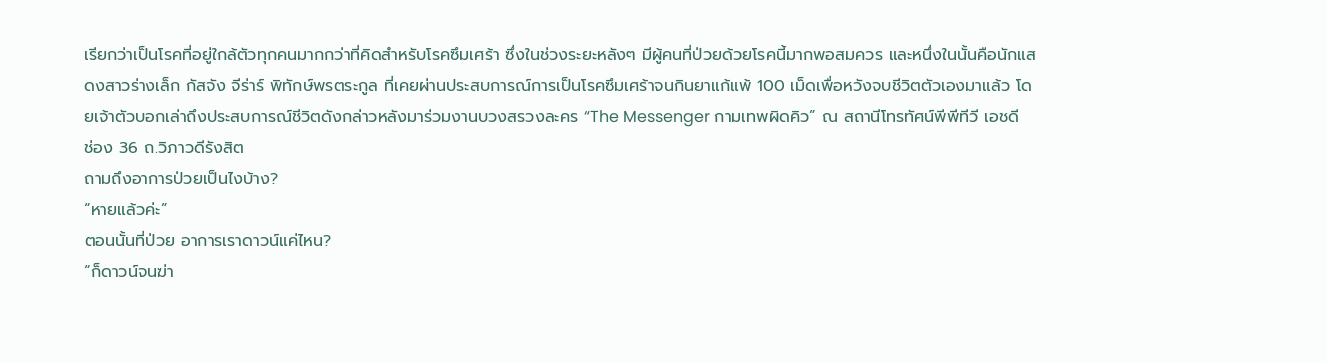เรียกว่าเป็นโรคที่อยู่ใกล้ตัวทุกคนมากกว่าที่คิดสำหรับโรคซึมเศร้า ซึ่งในช่วงระยะหลังๆ มีผู้คนที่ป่วยด้วยโรคนี้มากพอสมควร และหนึ่งในนั้นคือนักแสดงสาวร่างเล็ก กัสจัง จีร่าร์ พิทักษ์พรตระกูล ที่เคยผ่านประสบการณ์การเป็นโรคซึมเศร้าจนกินยาแก้แพ้ 100 เม็ดเพื่อหวังจบชีวิตตัวเองมาแล้ว โดยเจ้าตัวบอกเล่าถึงประสบการณ์ชีวิตดังกล่าวหลังมาร่วมงานบวงสรวงละคร “The Messenger กามเทพผิดคิว” ณ สถานีโทรทัศน์พีพีทีวี เอชดี ช่อง 36 ถ.วิภาวดีรังสิต
ถามถึงอาการป่วยเป็นไงบ้าง?
“หายแล้วค่ะ”
ตอนนั้นที่ป่วย อาการเราดาวน์แค่ไหน?
“ก็ดาวน์จนฆ่า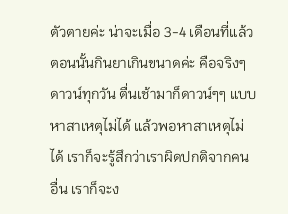ตัวตายค่ะ น่าจะเมื่อ 3-4 เดือนที่แล้ว ตอนนั้นกินยาเกินขนาดค่ะ คือจริงๆ ดาวน์ทุกวัน ตื่นเช้ามาก็ดาวน์ๆๆ แบบหาสาเหตุไม่ได้ แล้วพอหาสาเหตุไม่ได้ เราก็จะรู้สึกว่าเราผิดปกติจากคนอื่น เราก็จะง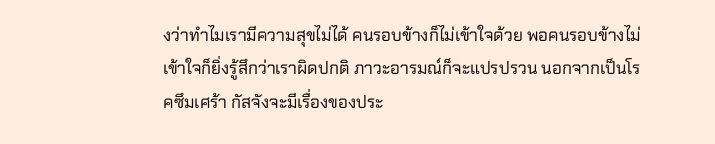งว่าทำไมเรามีความสุขไม่ได้ คนรอบข้างก็ไม่เข้าใจด้วย พอคนรอบข้างไม่เข้าใจก็ยิ่งรู้สึกว่าเราผิดปกติ ภาวะอารมณ์ก็จะแปรปรวน นอกจากเป็นโรคซึมเศร้า กัสจังจะมีเรื่องของประ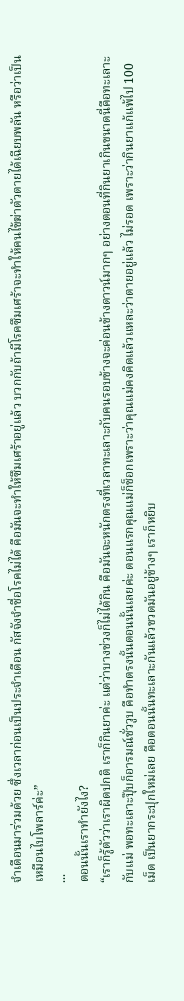จำเดือนมาร่วมด้วย ซึ่งเวลาก่อนเป็นประจำเดือน กัสจังจำชื่อโรคไม่ได้ คือมันจะทำให้ซึมเศร้าอยู่แล้ว บวกกับถ้ามีโรคซึมเศร้าจะทำให้คนไข้ฆ่าตัวตายได้เฉียบพลัน หรือว่าเป็นเหมือนไบโพลาร์ค่ะ”
...
ตอนนั้นเราทำยังไง?
“เราก็รู้ตัวว่าเราผิดปกติ เราก็กินยาค่ะ แต่ว่าบางช่วงก็ไม่ได้กิน คือมันจะหนักตรงที่เวลาทะเลาะกับคนรอบข้างจะค่อนข้างดาวน์มากๆ อย่างตอนที่กินยาเกินขนาดนี่คือทะเลาะกับแม่ พอทะเลาะปุ๊บก็อารมณ์ชั่ววูบ คือทำตรงนั้นตอนนั้นเลยค่ะ ตอนแรกคุณแม่ก็ช็อกเพราะว่าคุณแม่คงคิดแล้วแหละว่าตายอยู่แล้ว ไม่รอด เพราะว่ากินยาแก้แพ้ไป 100 เม็ด เป็นยากระปุกใหม่เลย คือตอนนั้นทะเลาะกันแล้วขวดมันอยู่ข้างๆ เราก็หยิบ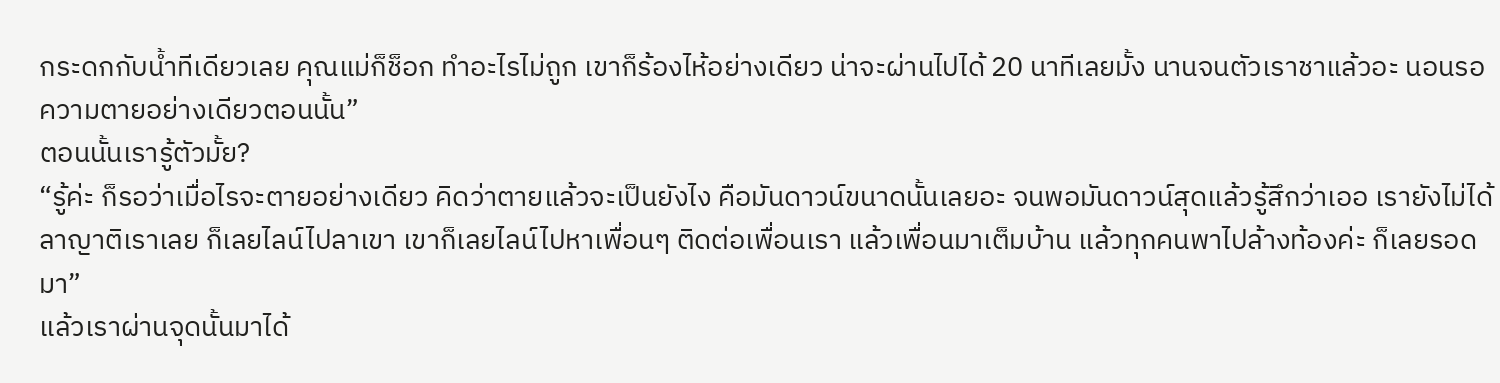กระดกกับน้ำทีเดียวเลย คุณแม่ก็ช็อก ทำอะไรไม่ถูก เขาก็ร้องไห้อย่างเดียว น่าจะผ่านไปได้ 20 นาทีเลยมั้ง นานจนตัวเราชาแล้วอะ นอนรอความตายอย่างเดียวตอนนั้น”
ตอนนั้นเรารู้ตัวมั้ย?
“รู้ค่ะ ก็รอว่าเมื่อไรจะตายอย่างเดียว คิดว่าตายแล้วจะเป็นยังไง คือมันดาวน์ขนาดนั้นเลยอะ จนพอมันดาวน์สุดแล้วรู้สึกว่าเออ เรายังไม่ได้ลาญาติเราเลย ก็เลยไลน์ไปลาเขา เขาก็เลยไลน์ไปหาเพื่อนๆ ติดต่อเพื่อนเรา แล้วเพื่อนมาเต็มบ้าน แล้วทุกคนพาไปล้างท้องค่ะ ก็เลยรอดมา”
แล้วเราผ่านจุดนั้นมาได้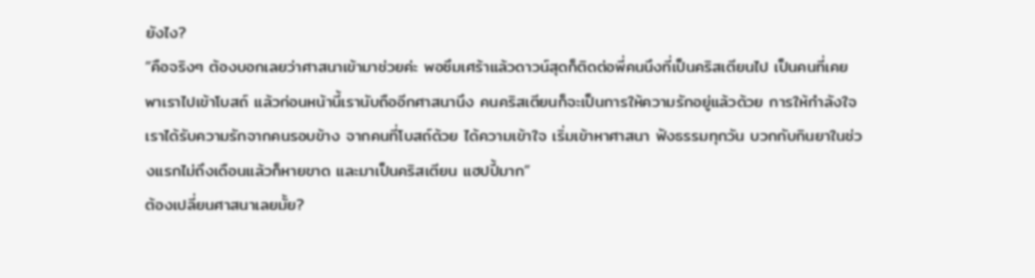ยังไง?
“คือจริงๆ ต้องบอกเลยว่าศาสนาเข้ามาช่วยค่ะ พอซึมเศร้าแล้วดาวน์สุดก็ติดต่อพี่คนนึงที่เป็นคริสเตียนไป เป็นคนที่เคยพาเราไปเข้าโบสถ์ แล้วก่อนหน้านี้เรานับถืออีกศาสนานึง คนคริสเตียนก็จะเป็นการให้ความรักอยู่แล้วด้วย การให้กำลังใจ เราได้รับความรักจากคนรอบข้าง จากคนที่โบสถ์ด้วย ได้ความเข้าใจ เริ่มเข้าหาศาสนา ฟังธรรมทุกวัน บวกกับกินยาในช่วงแรกไม่ถึงเดือนแล้วก็หายขาด และมาเป็นคริสเตียน แฮปปี้มาก”
ต้องเปลี่ยนศาสนาเลยมั้ย?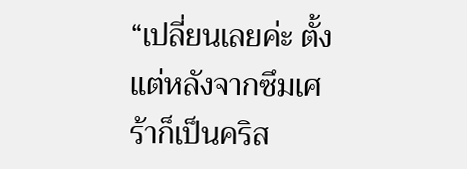“เปลี่ยนเลยค่ะ ตั้งแต่หลังจากซึมเศร้าก็เป็นคริส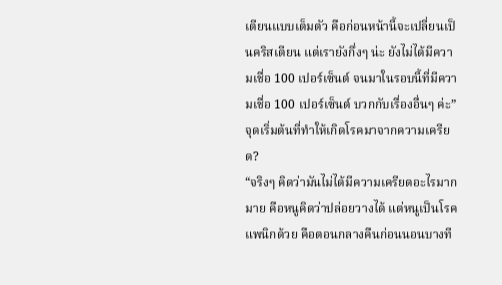เตียนแบบเต็มตัว คือก่อนหน้านี้จะเปลี่ยนเป็นคริสเตียน แต่เรายังกึ่งๆ น่ะ ยังไม่ได้มีความเชื่อ 100 เปอร์เซ็นต์ จนมาในรอบนี้ที่มีความเชื่อ 100 เปอร์เซ็นต์ บวกกับเรื่องอื่นๆ ค่ะ”
จุดเริ่มต้นที่ทำให้เกิดโรคมาจากความเครียด?
“จริงๆ คิดว่ามันไม่ได้มีความเครียดอะไรมากมาย คือหนูคิดว่าปล่อยวางได้ แต่หนูเป็นโรคแพนิกด้วย คือตอนกลางคืนก่อนนอนบางที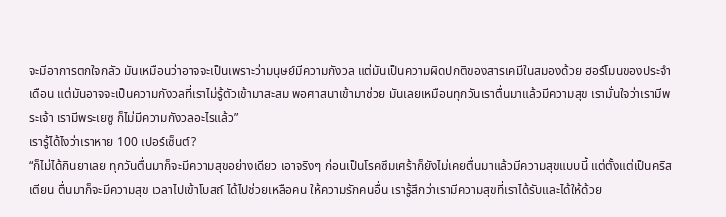จะมีอาการตกใจกลัว มันเหมือนว่าอาจจะเป็นเพราะว่ามนุษย์มีความกังวล แต่มันเป็นความผิดปกติของสารเคมีในสมองด้วย ฮอร์โมนของประจำเดือน แต่มันอาจจะเป็นความกังวลที่เราไม่รู้ตัวเข้ามาสะสม พอศาสนาเข้ามาช่วย มันเลยเหมือนทุกวันเราตื่นมาแล้วมีความสุข เรามั่นใจว่าเรามีพระเจ้า เรามีพระเยซู ก็ไม่มีความกังวลอะไรแล้ว”
เรารู้ได้ไงว่าเราหาย 100 เปอร์เซ็นต์?
“ก็ไม่ได้กินยาเลย ทุกวันตื่นมาก็จะมีความสุขอย่างเดียว เอาจริงๆ ก่อนเป็นโรคซึมเศร้าก็ยังไม่เคยตื่นมาแล้วมีความสุขแบบนี้ แต่ตั้งแต่เป็นคริสเตียน ตื่นมาก็จะมีความสุข เวลาไปเข้าโบสถ์ ได้ไปช่วยเหลือคน ให้ความรักคนอื่น เรารู้สึกว่าเรามีความสุขที่เราได้รับและได้ให้ด้วย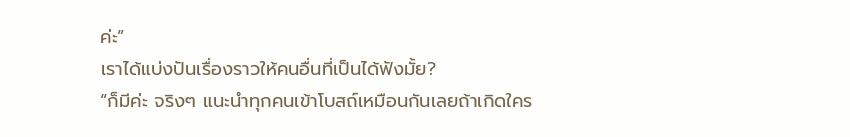ค่ะ”
เราได้แบ่งปันเรื่องราวให้คนอื่นที่เป็นได้ฟังมั้ย?
“ก็มีค่ะ จริงๆ แนะนำทุกคนเข้าโบสถ์เหมือนกันเลยถ้าเกิดใคร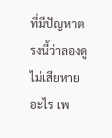ที่มีปัญหาตรงนี้ว่าลองดูไม่เสียหายอะไร เพ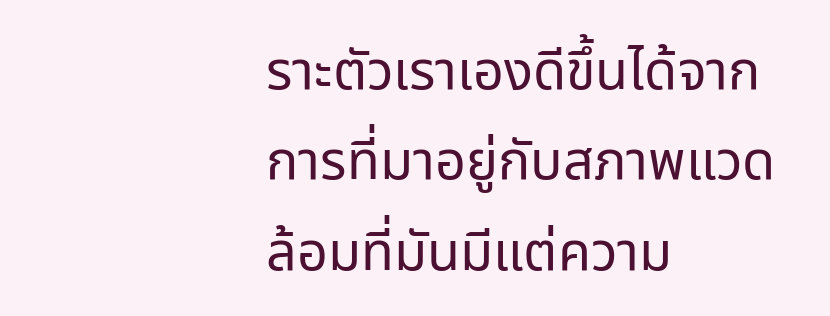ราะตัวเราเองดีขึ้นได้จากการที่มาอยู่กับสภาพแวดล้อมที่มันมีแต่ความ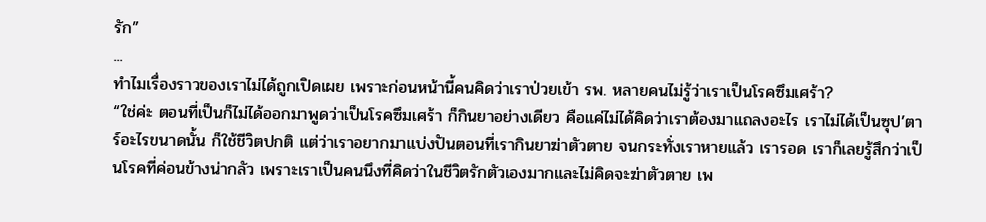รัก”
...
ทำไมเรื่องราวของเราไม่ได้ถูกเปิดเผย เพราะก่อนหน้านี้คนคิดว่าเราป่วยเข้า รพ. หลายคนไม่รู้ว่าเราเป็นโรคซึมเศร้า?
“ใช่ค่ะ ตอนที่เป็นก็ไม่ได้ออกมาพูดว่าเป็นโรคซึมเศร้า ก็กินยาอย่างเดียว คือแค่ไม่ได้คิดว่าเราต้องมาแถลงอะไร เราไม่ได้เป็นซุป’ตาร์อะไรขนาดนั้น ก็ใช้ชีวิตปกติ แต่ว่าเราอยากมาแบ่งปันตอนที่เรากินยาฆ่าตัวตาย จนกระทั่งเราหายแล้ว เรารอด เราก็เลยรู้สึกว่าเป็นโรคที่ค่อนข้างน่ากลัว เพราะเราเป็นคนนึงที่คิดว่าในชีวิตรักตัวเองมากและไม่คิดจะฆ่าตัวตาย เพ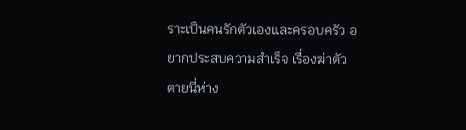ราะเป็นคนรักตัวเองและครอบครัว อยากประสบความสำเร็จ เรื่องฆ่าตัวตายนี่ห่าง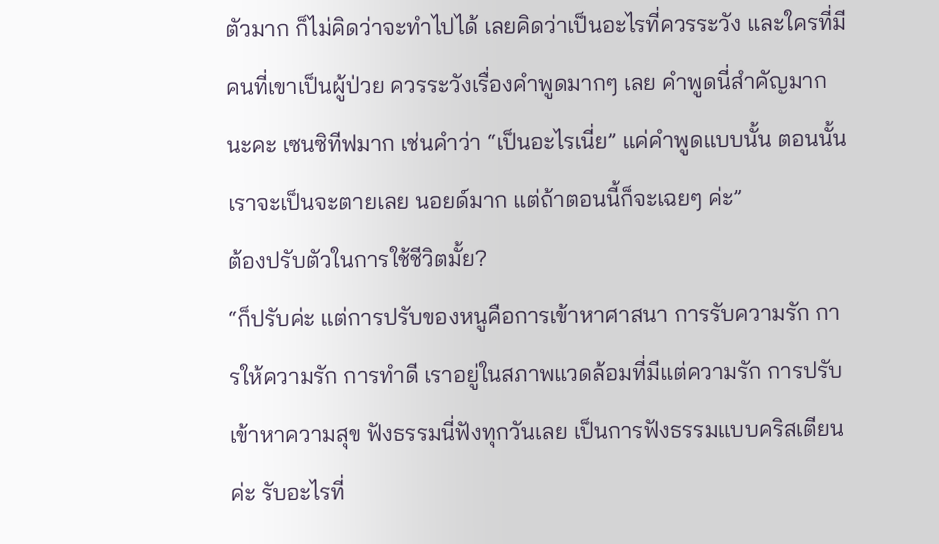ตัวมาก ก็ไม่คิดว่าจะทำไปได้ เลยคิดว่าเป็นอะไรที่ควรระวัง และใครที่มีคนที่เขาเป็นผู้ป่วย ควรระวังเรื่องคำพูดมากๆ เลย คำพูดนี่สำคัญมากนะคะ เซนซิทีฟมาก เช่นคำว่า “เป็นอะไรเนี่ย” แค่คำพูดแบบนั้น ตอนนั้นเราจะเป็นจะตายเลย นอยด์มาก แต่ถ้าตอนนี้ก็จะเฉยๆ ค่ะ”
ต้องปรับตัวในการใช้ชีวิตมั้ย?
“ก็ปรับค่ะ แต่การปรับของหนูคือการเข้าหาศาสนา การรับความรัก การให้ความรัก การทำดี เราอยู่ในสภาพแวดล้อมที่มีแต่ความรัก การปรับเข้าหาความสุข ฟังธรรมนี่ฟังทุกวันเลย เป็นการฟังธรรมแบบคริสเตียนค่ะ รับอะไรที่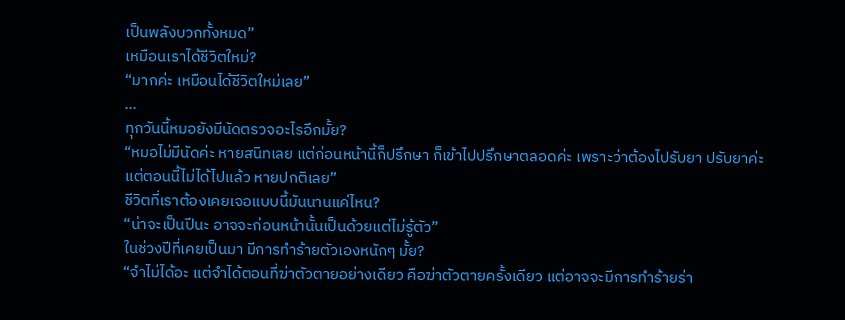เป็นพลังบวกทั้งหมด”
เหมือนเราได้ชีวิตใหม่?
“มากค่ะ เหมือนได้ชีวิตใหม่เลย”
...
ทุกวันนี้หมอยังมีนัดตรวจอะไรอีกมั้ย?
“หมอไม่มีนัดค่ะ หายสนิทเลย แต่ก่อนหน้านี้ก็ปรึกษา ก็เข้าไปปรึกษาตลอดค่ะ เพราะว่าต้องไปรับยา ปรับยาค่ะ แต่ตอนนี้ไม่ได้ไปแล้ว หายปกติเลย”
ชีวิตที่เราต้องเคยเจอแบบนี้มันนานแค่ไหน?
“น่าจะเป็นปีนะ อาจจะก่อนหน้านั้นเป็นด้วยแต่ไม่รู้ตัว”
ในช่วงปีที่เคยเป็นมา มีการทำร้ายตัวเองหนักๆ มั้ย?
“จำไม่ได้อะ แต่จำได้ตอนที่ฆ่าตัวตายอย่างเดียว คือฆ่าตัวตายครั้งเดียว แต่อาจจะมีการทำร้ายร่า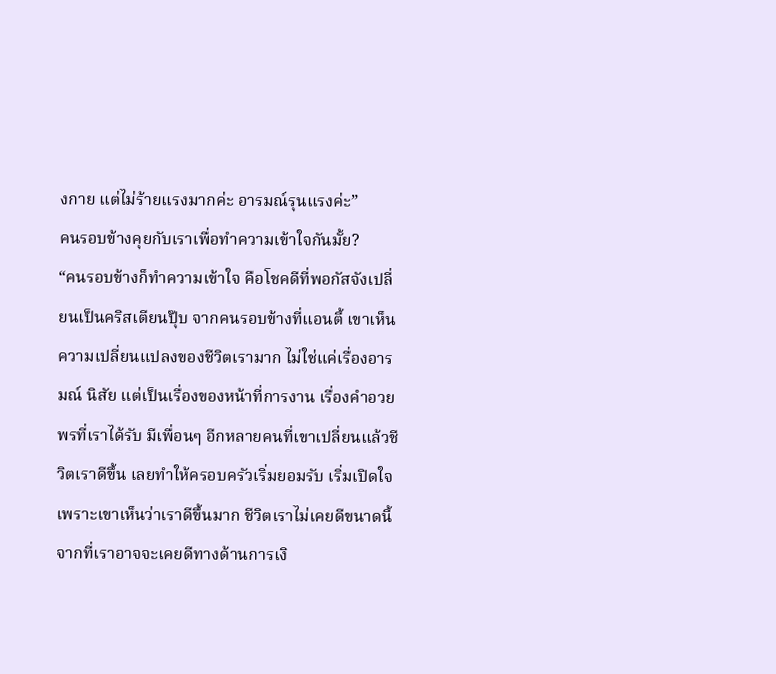งกาย แต่ไม่ร้ายแรงมากค่ะ อารมณ์รุนแรงค่ะ”
คนรอบข้างคุยกับเราเพื่อทำความเข้าใจกันมั้ย?
“คนรอบข้างก็ทำความเข้าใจ คือโชคดีที่พอกัสจังเปลี่ยนเป็นคริสเตียนปุ๊บ จากคนรอบข้างที่แอนตี้ เขาเห็นความเปลี่ยนแปลงของชีวิตเรามาก ไม่ใช่แค่เรื่องอารมณ์ นิสัย แต่เป็นเรื่องของหน้าที่การงาน เรื่องคำอวยพรที่เราได้รับ มีเพื่อนๆ อีกหลายคนที่เขาเปลี่ยนแล้วชีวิตเราดีขึ้น เลยทำให้ครอบครัวเริ่มยอมรับ เริ่มเปิดใจ เพราะเขาเห็นว่าเราดีขึ้นมาก ชีวิตเราไม่เคยดีขนาดนี้ จากที่เราอาจจะเคยดีทางด้านการเงิ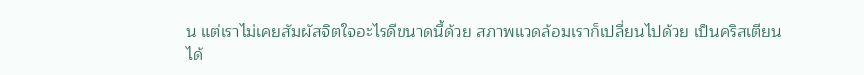น แต่เราไม่เคยสัมผัสจิตใจอะไรดีขนาดนี้ด้วย สภาพแวดล้อมเราก็เปลี่ยนไปด้วย เป็นคริสเตียน ได้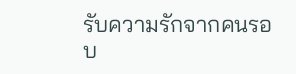รับความรักจากคนรอบ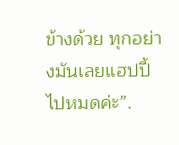ข้างด้วย ทุกอย่างมันเลยแฮปปี้ไปหมดค่ะ”.